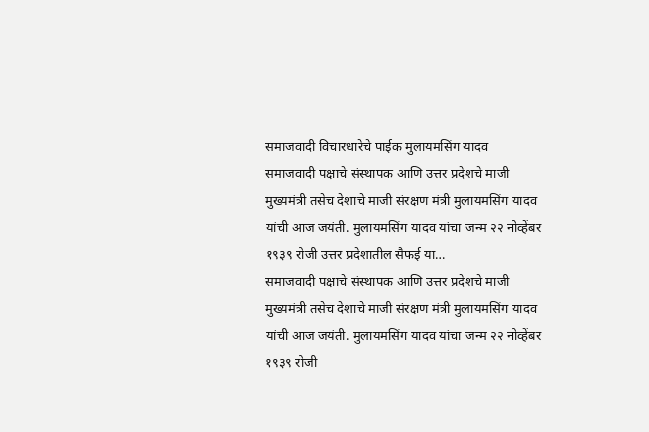समाजवादी विचारधारेचे पाईक मुलायमसिंग यादव
समाजवादी पक्षाचे संस्थापक आणि उत्तर प्रदेशचे माजी मुख्यमंत्री तसेच देशाचे माजी संरक्षण मंत्री मुलायमसिंग यादव यांची आज जयंती. मुलायमसिंग यादव यांचा जन्म २२ नोव्हेंबर १९३९ रोजी उत्तर प्रदेशातील सैफई या…
समाजवादी पक्षाचे संस्थापक आणि उत्तर प्रदेशचे माजी मुख्यमंत्री तसेच देशाचे माजी संरक्षण मंत्री मुलायमसिंग यादव यांची आज जयंती. मुलायमसिंग यादव यांचा जन्म २२ नोव्हेंबर १९३९ रोजी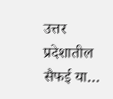उत्तर प्रदेशातील सैफई या…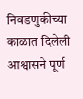निवडणुकीच्या काळात दिलेली आश्वासने पूर्ण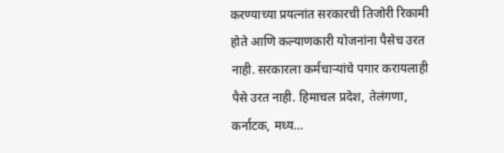करण्याच्या प्रयत्नांत सरकारची तिजोरी रिकामी होते आणि कल्याणकारी योजनांना पैसेच उरत नाही. सरकारला कर्मचाऱ्यांचे पगार करायलाही पैसे उरत नाही. हिमाचल प्रदेश, तेलंगणा, कर्नाटक, मध्य…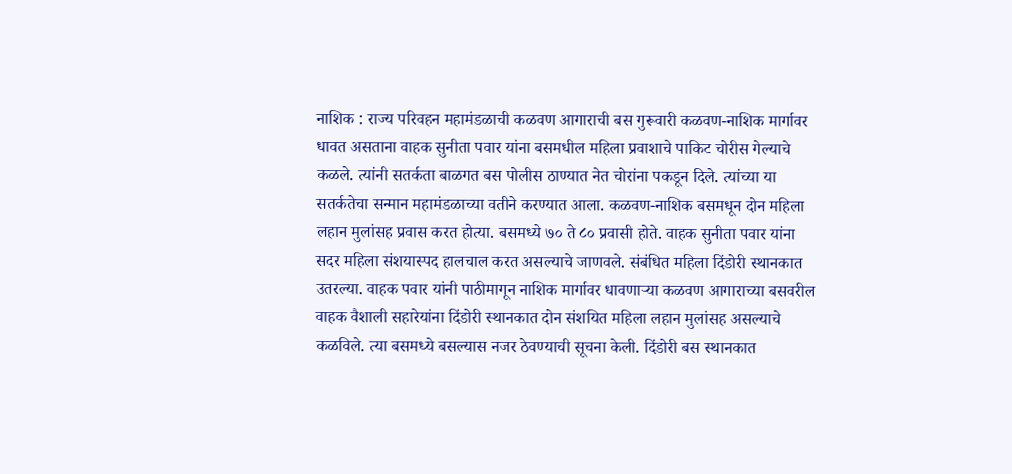नाशिक : राज्य परिवहन महामंडळाची कळवण आगाराची बस गुरूवारी कळवण-नाशिक मार्गावर धावत असताना वाहक सुनीता पवार यांना बसमधील महिला प्रवाशाचे पाकिट चोरीस गेल्याचे कळले. त्यांनी सतर्कता बाळगत बस पोलीस ठाण्यात नेत चोरांना पकडून दिले. त्यांच्या या सतर्कतेचा सन्मान महामंडळाच्या वतीने करण्यात आला. कळवण-नाशिक बसमधून दोन महिला लहान मुलांसह प्रवास करत होत्या. बसमध्ये ७० ते ८० प्रवासी होते. वाहक सुनीता पवार यांना सदर महिला संशयास्पद हालचाल करत असल्याचे जाणवले. संबंधित महिला दिंडोरी स्थानकात उतरल्या. वाहक पवार यांनी पाठीमागून नाशिक मार्गावर धावणाऱ्या कळवण आगाराच्या बसवरील वाहक वैशाली सहारेयांना दिंडोरी स्थानकात दोन संशयित महिला लहान मुलांसह असल्याचे कळविले. त्या बसमध्ये बसल्यास नजर ठेवण्याची सूचना केली. दिंडोरी बस स्थानकात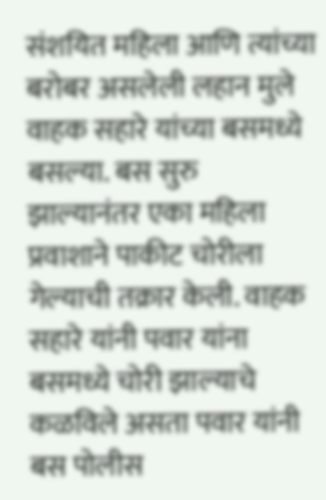संशयित महिला आणि त्यांच्या बरोबर असलेली लहान मुले वाहक सहारे यांच्या बसमध्ये बसल्या. बस सुरु झाल्यानंतर एका महिला प्रवाशाने पाकीट चोरीला गेल्याची तक्रार केली. वाहक सहारे यांनी पवार यांना बसमध्ये चोरी झाल्याचे कळविले असता पवार यांनी बस पोलीस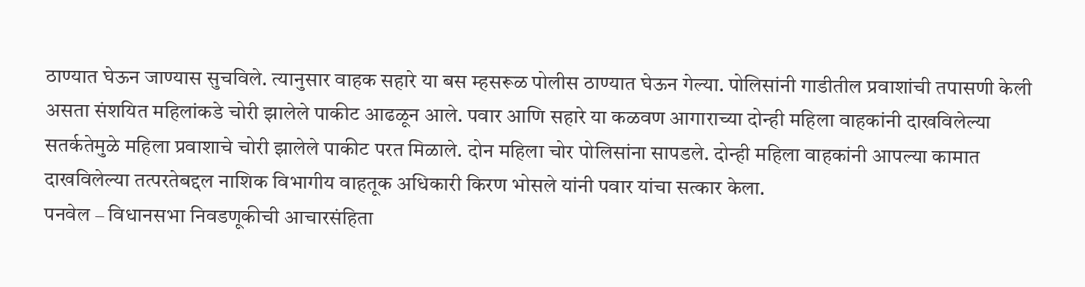ठाण्यात घेऊन जाण्यास सुचविले. त्यानुसार वाहक सहारे या बस म्हसरूळ पोलीस ठाण्यात घेऊन गेल्या. पोलिसांनी गाडीतील प्रवाशांची तपासणी केली असता संशयित महिलांकडे चोरी झालेले पाकीट आढळून आले. पवार आणि सहारे या कळवण आगाराच्या दोन्ही महिला वाहकांनी दाखविलेल्या सतर्कतेमुळे महिला प्रवाशाचे चोरी झालेले पाकीट परत मिळाले. दोन महिला चोर पोलिसांना सापडले. दोन्ही महिला वाहकांनी आपल्या कामात दाखविलेल्या तत्परतेबद्दल नाशिक विभागीय वाहतूक अधिकारी किरण भोसले यांनी पवार यांचा सत्कार केला.
पनवेल – विधानसभा निवडणूकीची आचारसंहिता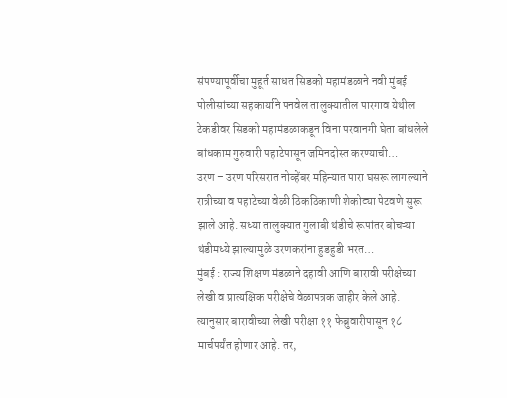संपण्यापूर्वीचा मुहूर्त साधत सिडको महामंडळाने नवी मुंबई पोलीसांच्या सहकार्याने पनवेल तालुक्यातील पारगाव येथील टेकडीवर सिडको महामंडळाकडून विना परवानगी घेता बांधलेले बांधकाम गुरुवारी पहाटेपासून जमिनदोस्त करण्याची…
उरण – उरण परिसरात नोव्हेंबर महिन्यात पारा घसरू लागल्याने रात्रीच्या व पहाटेच्या वेळी ठिकठिकाणी शेकोट्या पेटवणे सुरू झाले आहे. सध्या तालुक्यात गुलाबी थंडीचे रूपांतर बोचऱ्या थंडीमध्ये झाल्यामुळे उरणकरांना हुडहुडी भरत…
मुंबई : राज्य शिक्षण मंडळाने दहावी आणि बारावी परीक्षेच्या लेखी व प्रात्यक्षिक परीक्षेचे वेळापत्रक जाहीर केले आहे. त्यानुसार बारावीच्या लेखी परीक्षा ११ फेब्रुवारीपासून १८ मार्चपर्यंत होणार आहे. तर,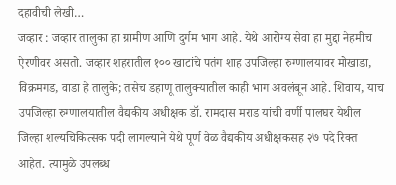दहावीची लेखी…
जव्हार : जव्हार तालुका हा ग्रामीण आणि दुर्गम भाग आहे. येथे आरोग्य सेवा हा मुद्दा नेहमीच ऐरणीवर असतो. जव्हार शहरातील १०० खाटांचे पतंग शाह उपजिल्हा रुग्णालयावर मोखाडा, विक्रमगड, वाडा हे तालुके; तसेच डहाणू तालुक्यातील काही भाग अवलंबून आहे. शिवाय, याच उपजिल्हा रुग्णालयातील वैद्यकीय अधीक्षक डॉ. रामदास मराड यांची वर्णी पालघर येथील जिल्हा शल्यचिकित्सक पदी लागल्याने येथे पूर्ण वेळ वैद्यकीय अधीक्षकसह २७ पदे रिक्त आहेत. त्यामुळे उपलब्ध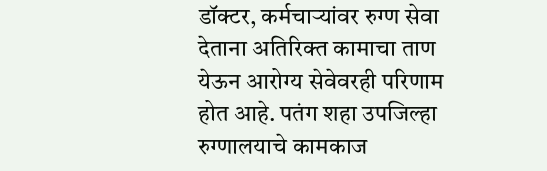डॉक्टर, कर्मचाऱ्यांवर रुग्ण सेवा देताना अतिरिक्त कामाचा ताण येऊन आरोग्य सेवेवरही परिणाम होत आहे. पतंग शहा उपजिल्हा रुग्णालयाचे कामकाज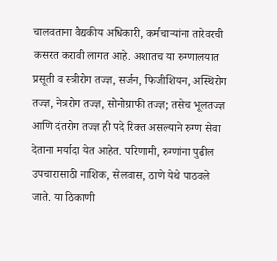चालवताना वैद्यकीय अधिकारी, कर्मचाऱ्यांना तारेवरची कसरत करावी लागत आहे. अशातच या रुग्णालयात प्रसूती व स्त्रीरोग तज्ज्ञ, सर्जन, फिजीशियन, अस्थिरोग तज्ज्ञ, नेत्ररोग तज्ज्ञ, सोनोग्राफी तज्ज्ञ; तसेच भूलतज्ज्ञ आणि दंतरोग तज्ज्ञ ही पदे रिक्त असल्याने रुग्ण सेवा देताना मर्यादा येत आहेत. परिणामी, रुग्णांना पुढील उपचारासाठी नाशिक, सेलवास, ठाणे येथे पाठवले जाते. या ठिकाणी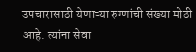उपचारासाठी येणाऱ्या रुग्णांची संख्या मोठी आहे. त्यांना सेवा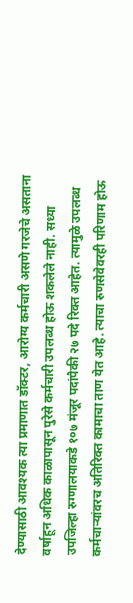देण्यासाठी आवश्यक त्या प्रमाणात डॉक्टर, आरोग्य कर्मचारी असणे गरजेचे असताना वर्षाहून अधिक काळापासून पुरेसे कर्मचारी उपलब्ध होऊ शकलेले नाही. सध्या उपजिल्हा रुग्णालयाकडे १०७ मंजूर पदांपैकी २७ पदे रिक्त आहेत. त्यामुळे उपलब्ध कर्मचाऱ्यांवरच अतिरिक्त कामाचा ताण येत आहे. त्याचा रुणसेवेवरही परिणाम होऊ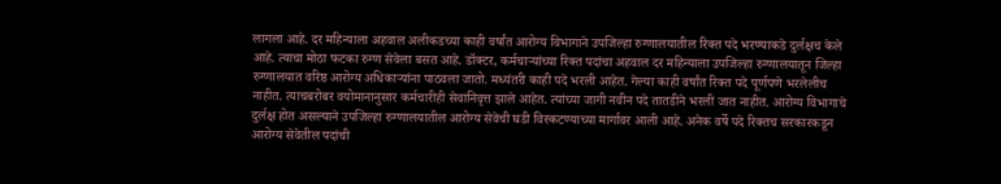लागला आहे. दर महिन्याला अहवाल अलीकडच्या काही वर्षांत आरोग्य विभागाने उपजिल्हा रुग्णालयातील रिक्त पदे भरण्याकडे दुर्लक्षच केले आहे. त्याचा मोठा फटका रुग्ण सेवेला बसत आहे. डॉक्टर, कर्मचाऱ्यांच्या रिक्त पदांचा अहवाल दर महिन्याला उपजिल्हा रुग्णालयातून जिल्हा रुग्णालयात वरिष्ठ आरोग्य अधिकाऱ्यांना पाठवला जातो. मध्यंतरी काही पदे भरली आहेत. गेल्या काही वर्षांत रिक्त पदे पूर्णपणे भरलेलीच नाहीत. त्याचबरोबर वयोमानानुसार कर्मचारीही सेवानिवृत्त झाले आहेत. त्यांच्या जागी नवीन पदे तातडीने भरली जात नाहीत. आरोग्य विभागाचे दुर्लक्ष होत असल्याने उपजिल्हा रुग्णालयातील आरोग्य सेवेची घडी विस्कटण्याच्या मार्गावर आली आहे. अनेक वर्षे पदे रिक्तच सरकारकडून आरोग्य सेवेतील पदांची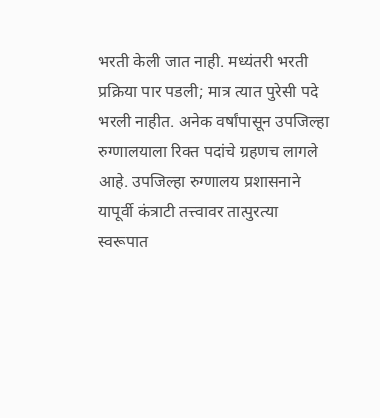भरती केली जात नाही. मध्यंतरी भरती प्रक्रिया पार पडली; मात्र त्यात पुरेसी पदे भरली नाहीत. अनेक वर्षांपासून उपजिल्हा रुग्णालयाला रिक्त पदांचे ग्रहणच लागले आहे. उपजिल्हा रुग्णालय प्रशासनाने यापूर्वी कंत्राटी तत्त्वावर तात्पुरत्या स्वरूपात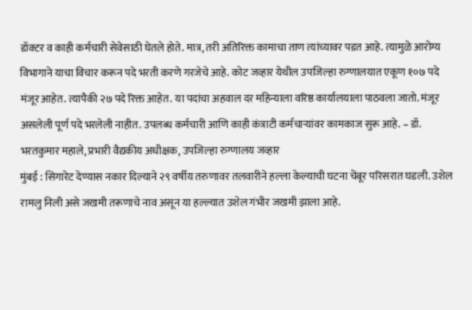डॉक्टर व काही कर्मचारी सेवेसाठी घेतले होते. मात्र, तरी अतिरिक्त कामाचा ताण त्यांच्यावर पडत आहे. त्यामुळे आरोग्य विभागाने याचा विचार करून पदे भरती करणे गरजेचे आहे. कोट जव्हार येथील उपजिल्हा रुग्णालयात एकूण १०७ पदे मंजूर आहेत. त्यापैकी २७ पदे रिक्त आहेत. या पदांचा अहवाल दर महिन्याला वरिष्ठ कार्यालयाला पाठवला जातो. मंजूर असलेली पूर्ण पदे भरलेली नाहीत. उपलब्ध कर्मचारी आणि काही कंत्राटी कर्मचाऱ्यांवर कामकाज सुरू आहे. – डॉ. भरतकुमार महाले, प्रभारी वैद्यकीय अधीक्षक, उपजिल्हा रुग्णालय जव्हार
मुंबई : सिगारेट देण्यास नकार दिल्याने २९ वर्षीय तरुणावर तलवारीने हल्ला केल्याची घटना चेंबूर परिसरात घडली. उशेल रामलु निली असे जखमी तरूणाचे नाव असून या हल्ल्यात उशेल गंभीर जखमी झाला आहे.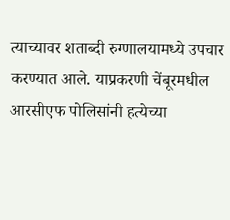त्याच्यावर शताब्दी रुग्णालयामध्ये उपचार करण्यात आले. याप्रकरणी चेंबूरमधील आरसीएफ पोलिसांनी हत्येच्या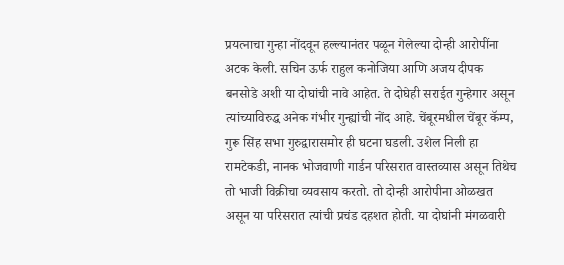प्रयत्नाचा गुन्हा नोंदवून हल्ल्यानंतर पळून गेलेल्या दोन्ही आरोपींना अटक केली. सचिन ऊर्फ राहुल कनोजिया आणि अजय दीपक बनसोडे अशी या दोघांची नावे आहेत. ते दोघेही सराईत गुन्हेगार असून त्यांच्याविरुद्ध अनेक गंभीर गुन्ह्यांची नोंद आहे. चेंबूरमधील चेंबूर कॅम्प, गुरू सिंह सभा गुरुद्वारासमोर ही घटना घडली. उशेल निली हा रामटेकडी, नानक भोजवाणी गार्डन परिसरात वास्तव्यास असून तिथेच तो भाजी विक्रीचा व्यवसाय करतो. तो दोन्ही आरोपीना ओळखत असून या परिसरात त्यांची प्रचंड दहशत होती. या दोघांनी मंगळवारी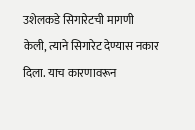उशेलकडे सिगारेटची मागणी केली, त्याने सिगारेट देण्यास नकार दिला. याच कारणावरून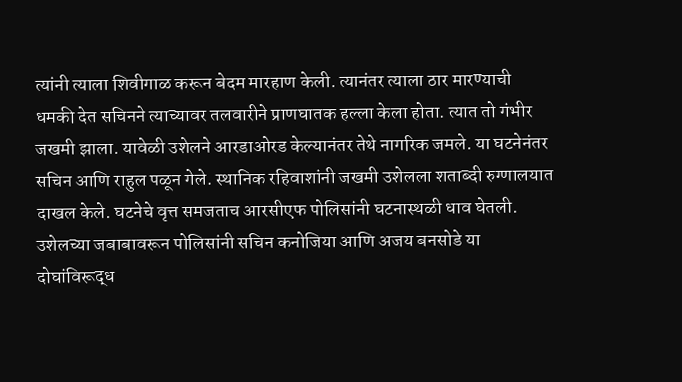त्यांनी त्याला शिवीगाळ करून बेदम मारहाण केली. त्यानंतर त्याला ठार मारण्याची धमकी देत सचिनने त्याच्यावर तलवारीने प्राणघातक हल्ला केला होता. त्यात तो गंभीर जखमी झाला. यावेळी उशेलने आरडाओरड केल्यानंतर तेथे नागरिक जमले. या घटनेनंतर सचिन आणि राहुल पळून गेले. स्थानिक रहिवाशांनी जखमी उशेलला शताब्दी रुग्णालयात दाखल केले. घटनेचे वृत्त समजताच आरसीएफ पोलिसांनी घटनास्थळी धाव घेतली. उशेलच्या जबाबावरून पोलिसांनी सचिन कनोजिया आणि अजय बनसोडे या दोघांविरूद्ध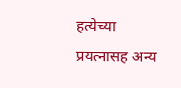हत्येच्या प्रयत्नासह अन्य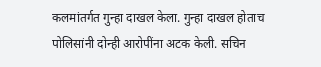कलमांतर्गत गुन्हा दाखल केला. गुन्हा दाखल होताच पोलिसांनी दोन्ही आरोपींना अटक केली. सचिन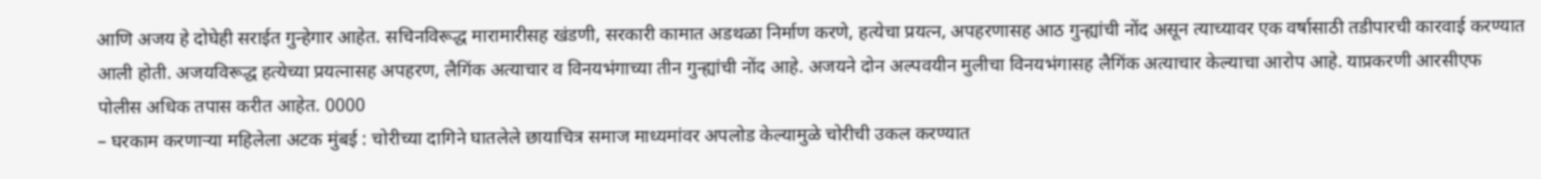आणि अजय हे दोघेही सराईत गुन्हेगार आहेत. सचिनविरूद्ध मारामारीसह खंडणी, सरकारी कामात अडथळा निर्माण करणे, हत्येचा प्रयत्न, अपहरणासह आठ गुन्ह्यांची नोंद असून त्याच्यावर एक वर्षासाठी तडीपारची कारवाई करण्यात आली होती. अजयविरूद्ध हत्येच्या प्रयत्नासह अपहरण, लैगिंक अत्याचार व विनयभंगाच्या तीन गुन्ह्यांची नोंद आहे. अजयने दोन अल्पवयीन मुलीचा विनयभंगासह लैगिंक अत्याचार केल्याचा आरोप आहे. याप्रकरणी आरसीएफ पोलीस अधिक तपास करीत आहेत. 0000
– घरकाम करणाऱ्या महिलेला अटक मुंबई : चोरीच्या दागिने घातलेले छायाचित्र समाज माध्यमांवर अपलोड केल्यामुळे चोरीची उकल करण्यात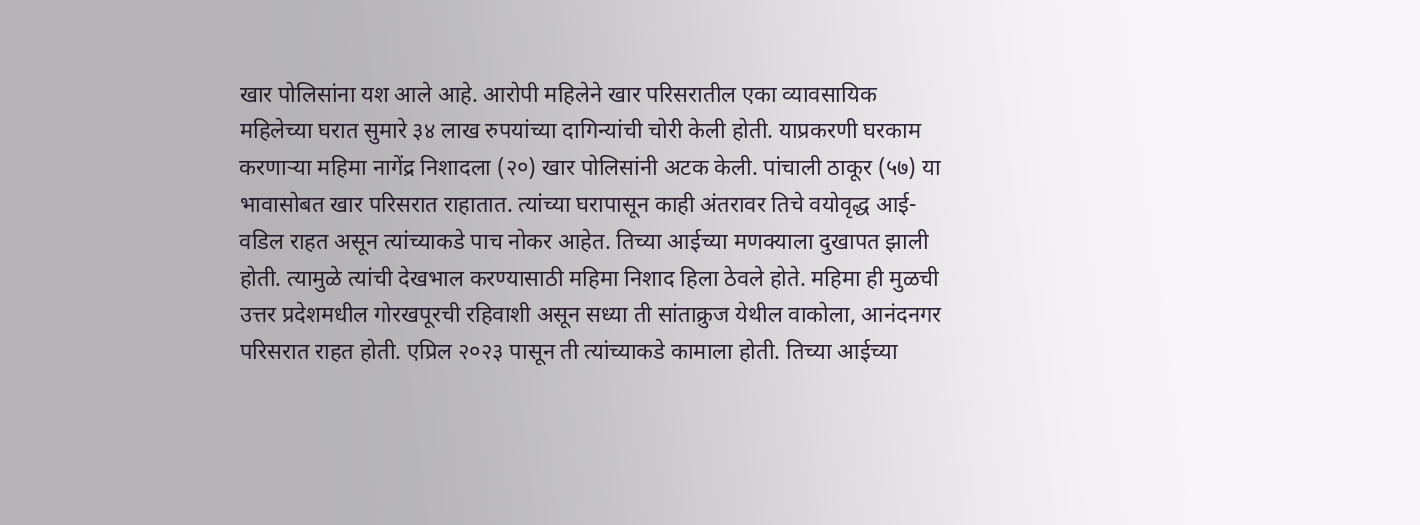खार पोलिसांना यश आले आहे. आरोपी महिलेने खार परिसरातील एका व्यावसायिक महिलेच्या घरात सुमारे ३४ लाख रुपयांच्या दागिन्यांची चोरी केली होती. याप्रकरणी घरकाम करणाऱ्या महिमा नागेंद्र निशादला (२०) खार पोलिसांनी अटक केली. पांचाली ठाकूर (५७) या भावासोबत खार परिसरात राहातात. त्यांच्या घरापासून काही अंतरावर तिचे वयोवृद्ध आई-वडिल राहत असून त्यांच्याकडे पाच नोकर आहेत. तिच्या आईच्या मणक्याला दुखापत झाली होती. त्यामुळे त्यांची देखभाल करण्यासाठी महिमा निशाद हिला ठेवले होते. महिमा ही मुळची उत्तर प्रदेशमधील गोरखपूरची रहिवाशी असून सध्या ती सांताक्रुज येथील वाकोला, आनंदनगर परिसरात राहत होती. एप्रिल २०२३ पासून ती त्यांच्याकडे कामाला होती. तिच्या आईच्या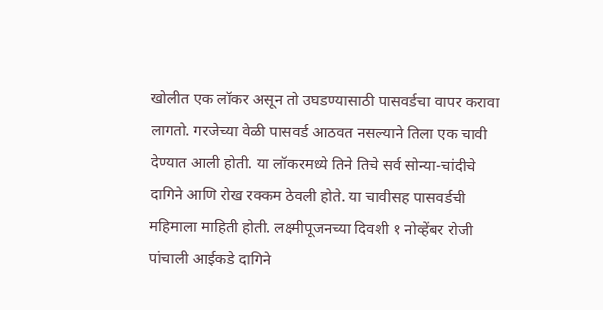खोलीत एक लॉकर असून तो उघडण्यासाठी पासवर्डचा वापर करावा लागतो. गरजेच्या वेळी पासवर्ड आठवत नसल्याने तिला एक चावी देण्यात आली होती. या लॉकरमध्ये तिने तिचे सर्व सोन्या-चांदीचे दागिने आणि रोख रक्कम ठेवली होते. या चावीसह पासवर्डची महिमाला माहिती होती. लक्ष्मीपूजनच्या दिवशी १ नोव्हेंबर रोजी पांचाली आईकडे दागिने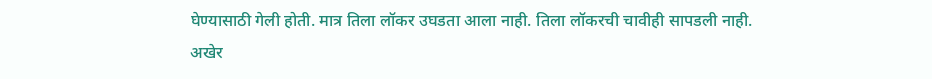घेण्यासाठी गेली होती. मात्र तिला लॉकर उघडता आला नाही. तिला लॉकरची चावीही सापडली नाही. अखेर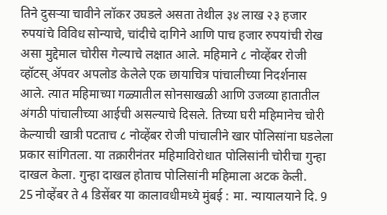तिने दुसऱ्या चावीने लॉकर उघडले असता तेथील ३४ लाख २३ हजार रुपयांचे विविध सोन्याचे, चांदीचे दागिने आणि पाच हजार रुपयांची रोख असा मुद्देमाल चोरीस गेल्याचे लक्षात आले. महिमाने ८ नोव्हेंबर रोजी व्हॉटस् ॲपवर अपलोड केलेले एक छायाचित्र पांचालीच्या निदर्शनास आले. त्यात महिमाच्या गळ्यातील सोनसाखळी आणि उजव्या हातातील अंगठी पांचालीच्या आईची असल्याचे दिसले. तिच्या घरी महिमानेच चोरी केल्याची खात्री पटताच ८ नोव्हेंबर रोजी पांचालीने खार पोलिसांना घडलेला प्रकार सांगितला. या तक्रारीनंतर महिमाविरोधात पोलिसांनी चोरीचा गुन्हा दाखल केला. गुन्हा दाखल होताच पोलिसांनी महिमाला अटक केली.
25 नोव्हेंबर ते 4 डिसेंबर या कालावधीमध्ये मुंबई : मा. न्यायालयाने दि. 9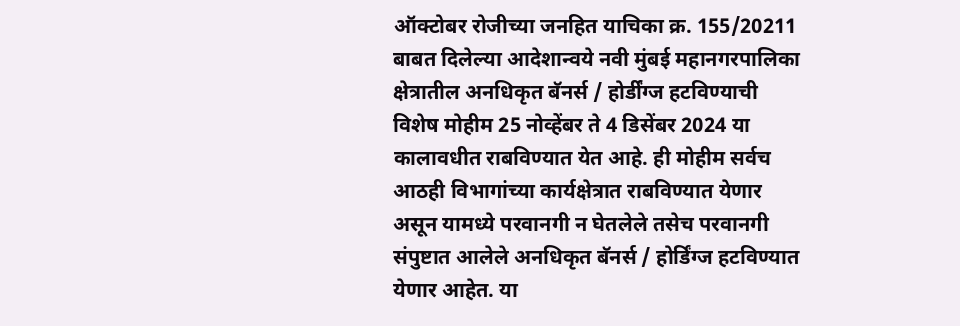ऑक्टोबर रोजीच्या जनहित याचिका क्र. 155/20211 बाबत दिलेल्या आदेशान्वये नवी मुंबई महानगरपालिका क्षेत्रातील अनधिकृत बॅनर्स / होर्डींग्ज हटविण्याची विशेष मोहीम 25 नोव्हेंबर ते 4 डिसेंबर 2024 या कालावधीत राबविण्यात येत आहे. ही मोहीम सर्वच आठही विभागांच्या कार्यक्षेत्रात राबविण्यात येणार असून यामध्ये परवानगी न घेतलेले तसेच परवानगी संपुष्टात आलेले अनधिकृत बॅनर्स / होर्डिंग्ज हटविण्यात येणार आहेत. या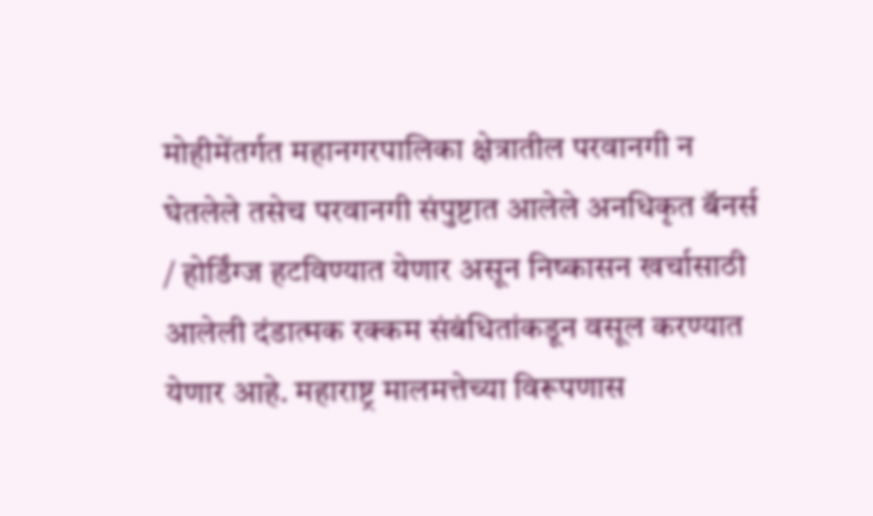मोहीमेंतर्गत महानगरपालिका क्षेत्रातील परवानगी न घेतलेले तसेच परवानगी संपुष्टात आलेले अनधिकृत बॅनर्स / होर्डिंग्ज हटविण्यात येणार असून निष्कासन खर्चासाठी आलेली दंडात्मक रक्कम संबंधितांकडून वसूल करण्यात येणार आहे. महाराष्ट्र मालमत्तेच्या विरूपणास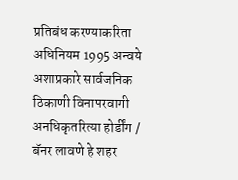प्रतिबंध करण्याकरिता अधिनियम 1995 अन्वये अशाप्रकारे सार्वजनिक ठिकाणी विनापरवागी अनधिकृतरित्या होर्डींग / बॅनर लावणे हे शहर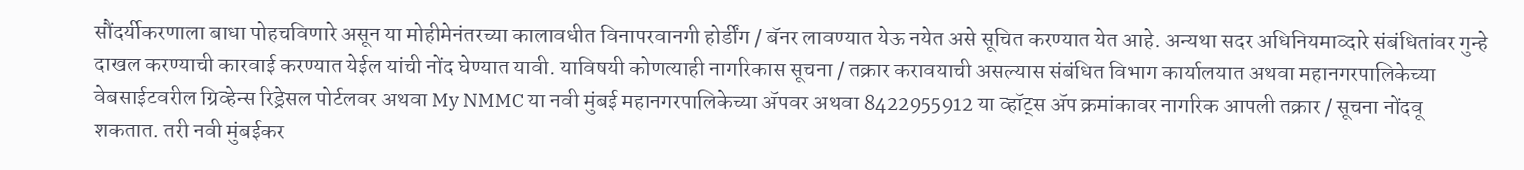सौंदर्यीकरणाला बाधा पोहचविणारे असून या मोहीमेनंतरच्या कालावधीत विनापरवानगी होर्डींग / बॅनर लावण्यात येऊ नयेत असे सूचित करण्यात येत आहे. अन्यथा सदर अधिनियमाव्दारे संबंधितांवर गुन्हे दाखल करण्याची कारवाई करण्यात येईल यांची नोंद घेण्यात यावी. याविषयी कोणत्याही नागरिकास सूचना / तक्रार करावयाची असल्यास संबंधित विभाग कार्यालयात अथवा महानगरपालिकेच्या वेबसाईटवरील ग्रिव्हेन्स रिड्रेसल पोर्टलवर अथवा My NMMC या नवी मुंबई महानगरपालिकेच्या ॲपवर अथवा 8422955912 या व्हॉट्स ॲप क्रमांकावर नागरिक आपली तक्रार / सूचना नोंदवू शकतात. तरी नवी मुंबईकर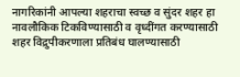नागरिकांनी आपल्या शहराचा स्वच्छ व सुंदर शहर हा नावलौकिक टिकविण्यासाठी व वृध्दींगत करण्यासाठी शहर विद्रुपीकरणाला प्रतिबंध घालण्यासाठी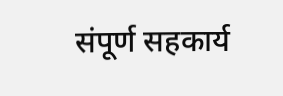संपूर्ण सहकार्य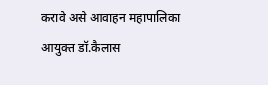करावे असे आवाहन महापालिका आयुक्त डॉ.कैलास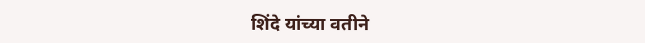शिंदे यांच्या वतीने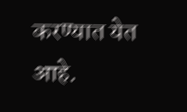करण्यात येत आहे.